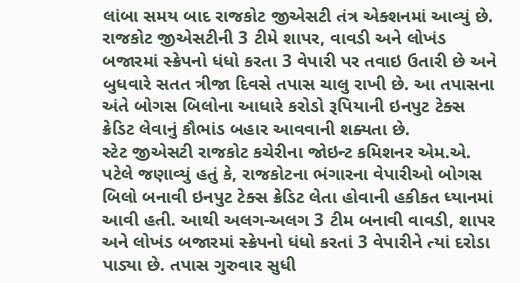લાંબા સમય બાદ રાજકોટ જીએસટી તંત્ર એક્શનમાં આવ્યું છે. રાજકોટ જીએસટીની 3 ટીમે શાપર, વાવડી અને લોખંડ બજારમાં સ્ક્રેપનો ધંધો કરતા 3 વેપારી પર તવાઇ ઉતારી છે અને બુધવારે સતત ત્રીજા દિવસે તપાસ ચાલુ રાખી છે. આ તપાસના અંતે બોગસ બિલોના આધારે કરોડો રૂપિયાની ઇનપુટ ટેક્સ ક્રેડિટ લેવાનું કૌભાંડ બહાર આવવાની શક્યતા છે.
સ્ટેટ જીએસટી રાજકોટ કચેરીના જોઇન્ટ કમિશનર એમ.એ. પટેલે જણાવ્યું હતું કે, રાજકોટના ભંગારના વેપારીઓ બોગસ બિલો બનાવી ઇનપુટ ટેક્સ ક્રેડિટ લેતા હોવાની હકીકત ધ્યાનમાં આવી હતી. આથી અલગ-અલગ 3 ટીમ બનાવી વાવડી, શાપર અને લોખંડ બજારમાં સ્ક્રેપનો ધંધો કરતાં 3 વેપારીને ત્યાં દરોડા પાડ્યા છે. તપાસ ગુરુવાર સુધી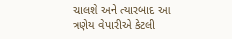ચાલશે અને ત્યારબાદ આ ત્રણેય વેપારીએ કેટલી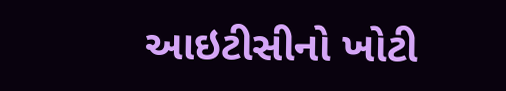આઇટીસીનો ખોટી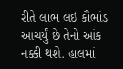રીતે લાભ લઇ કૌભાંડ આચર્યું છે તેનો આંક નક્કી થશે. હાલમાં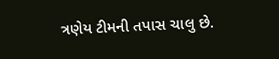ત્રણેય ટીમની તપાસ ચાલુ છે.